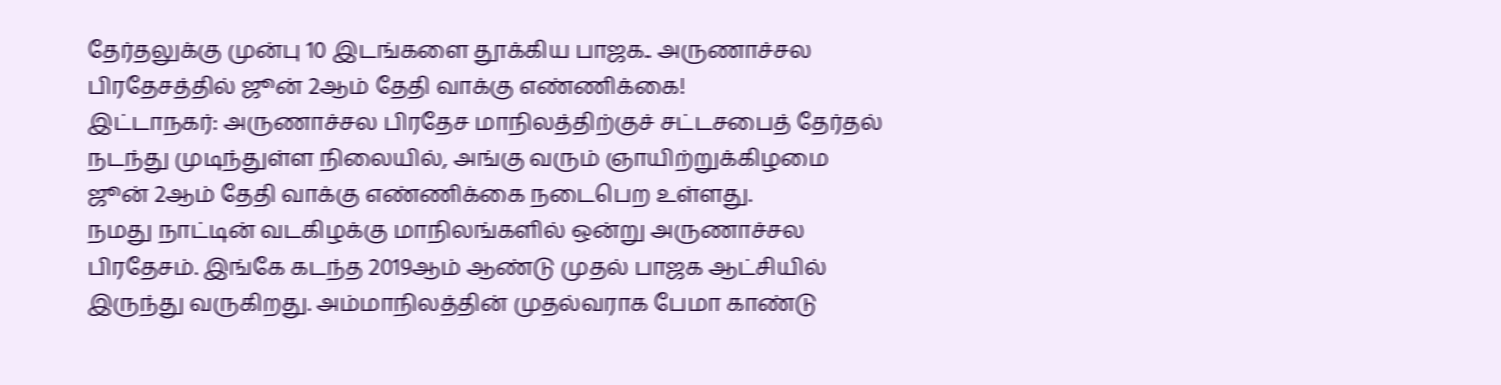தேர்தலுக்கு முன்பு 10 இடங்களை தூக்கிய பாஜக.. அருணாச்சல பிரதேசத்தில் ஜூன் 2ஆம் தேதி வாக்கு எண்ணிக்கை!
இட்டாநகர்: அருணாச்சல பிரதேச மாநிலத்திற்குச் சட்டசபைத் தேர்தல் நடந்து முடிந்துள்ள நிலையில், அங்கு வரும் ஞாயிற்றுக்கிழமை ஜூன் 2ஆம் தேதி வாக்கு எண்ணிக்கை நடைபெற உள்ளது.
நமது நாட்டின் வடகிழக்கு மாநிலங்களில் ஒன்று அருணாச்சல பிரதேசம். இங்கே கடந்த 2019ஆம் ஆண்டு முதல் பாஜக ஆட்சியில் இருந்து வருகிறது. அம்மாநிலத்தின் முதல்வராக பேமா காண்டு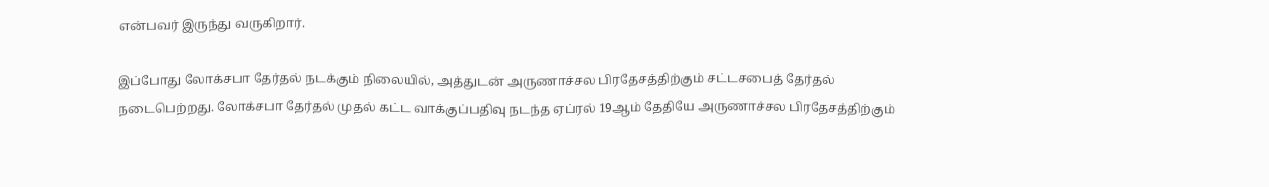என்பவர் இருந்து வருகிறார்.

இப்போது லோக்சபா தேர்தல் நடக்கும் நிலையில், அத்துடன் அருணாச்சல பிரதேசத்திற்கும் சட்டசபைத் தேர்தல் நடைபெற்றது. லோக்சபா தேர்தல் முதல் கட்ட வாக்குப்பதிவு நடந்த ஏப்ரல் 19ஆம் தேதியே அருணாச்சல பிரதேசத்திற்கும்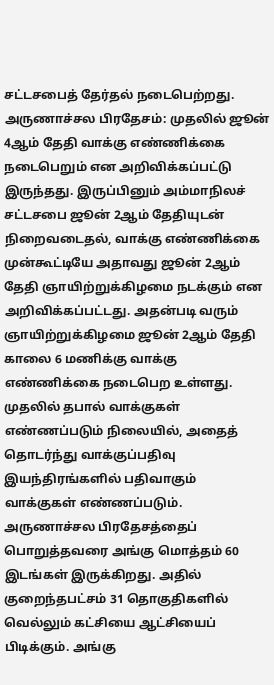சட்டசபைத் தேர்தல் நடைபெற்றது.
அருணாச்சல பிரதேசம்: முதலில் ஜூன் 4ஆம் தேதி வாக்கு எண்ணிக்கை நடைபெறும் என அறிவிக்கப்பட்டு இருந்தது. இருப்பினும் அம்மாநிலச் சட்டசபை ஜூன் 2ஆம் தேதியுடன் நிறைவடைதல், வாக்கு எண்ணிக்கை முன்கூட்டியே அதாவது ஜூன் 2ஆம் தேதி ஞாயிற்றுக்கிழமை நடக்கும் என அறிவிக்கப்பட்டது. அதன்படி வரும் ஞாயிற்றுக்கிழமை ஜூன் 2ஆம் தேதி காலை 6 மணிக்கு வாக்கு எண்ணிக்கை நடைபெற உள்ளது. முதலில் தபால் வாக்குகள் எண்ணப்படும் நிலையில், அதைத் தொடர்ந்து வாக்குப்பதிவு இயந்திரங்களில் பதிவாகும் வாக்குகள் எண்ணப்படும்.
அருணாச்சல பிரதேசத்தைப் பொறுத்தவரை அங்கு மொத்தம் 60 இடங்கள் இருக்கிறது. அதில் குறைந்தபட்சம் 31 தொகுதிகளில் வெல்லும் கட்சியை ஆட்சியைப் பிடிக்கும். அங்கு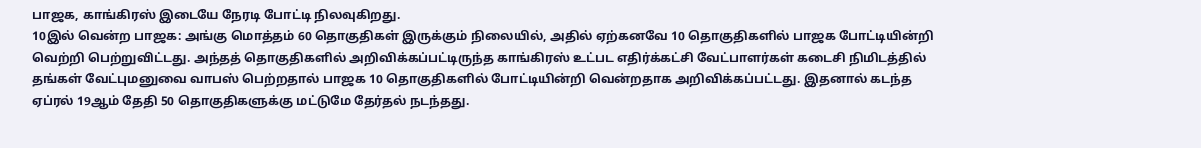பாஜக, காங்கிரஸ் இடையே நேரடி போட்டி நிலவுகிறது.
10இல் வென்ற பாஜக: அங்கு மொத்தம் 60 தொகுதிகள் இருக்கும் நிலையில், அதில் ஏற்கனவே 10 தொகுதிகளில் பாஜக போட்டியின்றி வெற்றி பெற்றுவிட்டது. அந்தத் தொகுதிகளில் அறிவிக்கப்பட்டிருந்த காங்கிரஸ் உட்பட எதிர்க்கட்சி வேட்பாளர்கள் கடைசி நிமிடத்தில் தங்கள் வேட்புமனுவை வாபஸ் பெற்றதால் பாஜக 10 தொகுதிகளில் போட்டியின்றி வென்றதாக அறிவிக்கப்பட்டது. இதனால் கடந்த ஏப்ரல் 19ஆம் தேதி 50 தொகுதிகளுக்கு மட்டுமே தேர்தல் நடந்தது.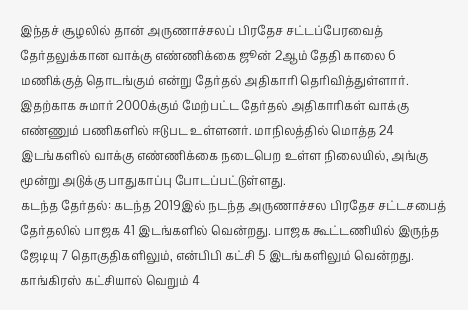இந்தச் சூழலில் தான் அருணாச்சலப் பிரதேச சட்டப்பேரவைத் தேர்தலுக்கான வாக்கு எண்ணிக்கை ஜூன் 2ஆம் தேதி காலை 6 மணிக்குத் தொடங்கும் என்று தேர்தல் அதிகாரி தெரிவித்துள்ளார். இதற்காக சுமார் 2000க்கும் மேற்பட்ட தேர்தல் அதிகாரிகள் வாக்கு எண்ணும் பணிகளில் ஈடுபட உள்ளனர். மாநிலத்தில் மொத்த 24 இடங்களில் வாக்கு எண்ணிக்கை நடைபெற உள்ள நிலையில், அங்கு மூன்று அடுக்கு பாதுகாப்பு போடப்பட்டுள்ளது.
கடந்த தேர்தல்: கடந்த 2019இல் நடந்த அருணாச்சல பிரதேச சட்டசபைத் தேர்தலில் பாஜக 41 இடங்களில் வென்றது. பாஜக கூட்டணியில் இருந்த ஜேடியு 7 தொகுதிகளிலும், என்பிபி கட்சி 5 இடங்களிலும் வென்றது. காங்கிரஸ் கட்சியால் வெறும் 4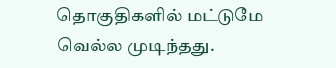தொகுதிகளில் மட்டுமே வெல்ல முடிந்தது.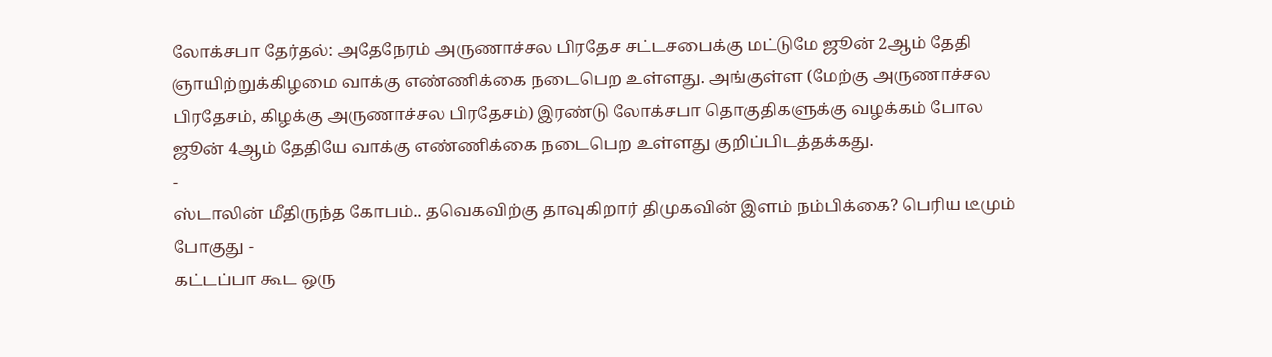லோக்சபா தேர்தல்: அதேநேரம் அருணாச்சல பிரதேச சட்டசபைக்கு மட்டுமே ஜூன் 2ஆம் தேதி ஞாயிற்றுக்கிழமை வாக்கு எண்ணிக்கை நடைபெற உள்ளது. அங்குள்ள (மேற்கு அருணாச்சல பிரதேசம், கிழக்கு அருணாச்சல பிரதேசம்) இரண்டு லோக்சபா தொகுதிகளுக்கு வழக்கம் போல ஜூன் 4ஆம் தேதியே வாக்கு எண்ணிக்கை நடைபெற உள்ளது குறிப்பிடத்தக்கது.
-
ஸ்டாலின் மீதிருந்த கோபம்.. தவெகவிற்கு தாவுகிறார் திமுகவின் இளம் நம்பிக்கை? பெரிய டீமும் போகுது -
கட்டப்பா கூட ஒரு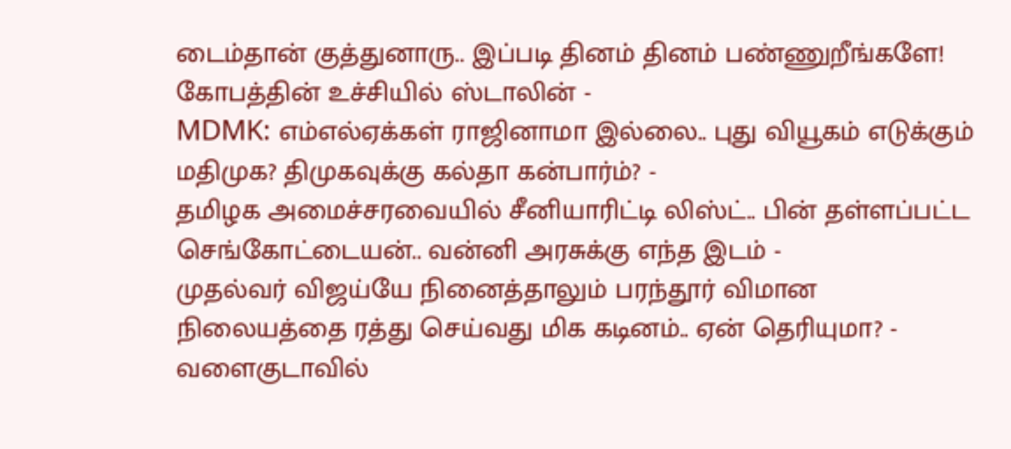டைம்தான் குத்துனாரு.. இப்படி தினம் தினம் பண்ணுறீங்களே! கோபத்தின் உச்சியில் ஸ்டாலின் -
MDMK: எம்எல்ஏக்கள் ராஜினாமா இல்லை.. புது வியூகம் எடுக்கும் மதிமுக? திமுகவுக்கு கல்தா கன்பார்ம்? -
தமிழக அமைச்சரவையில் சீனியாரிட்டி லிஸ்ட்.. பின் தள்ளப்பட்ட செங்கோட்டையன்.. வன்னி அரசுக்கு எந்த இடம் -
முதல்வர் விஜய்யே நினைத்தாலும் பரந்தூர் விமான நிலையத்தை ரத்து செய்வது மிக கடினம்.. ஏன் தெரியுமா? -
வளைகுடாவில்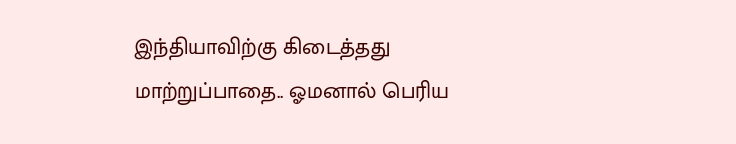இந்தியாவிற்கு கிடைத்தது மாற்றுப்பாதை.. ஓமனால் பெரிய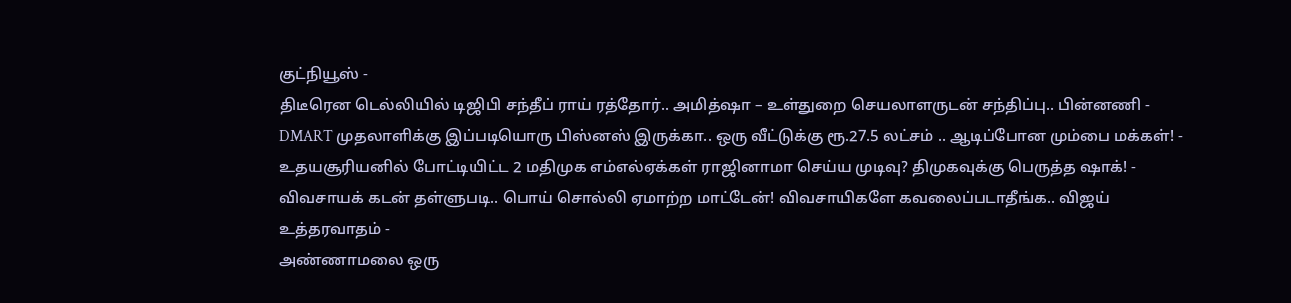குட்நியூஸ் -
திடீரென டெல்லியில் டிஜிபி சந்தீப் ராய் ரத்தோர்.. அமித்ஷா – உள்துறை செயலாளருடன் சந்திப்பு.. பின்னணி -
DMART முதலாளிக்கு இப்படியொரு பிஸ்னஸ் இருக்கா.. ஒரு வீட்டுக்கு ரூ.27.5 லட்சம் .. ஆடிப்போன மும்பை மக்கள்! -
உதயசூரியனில் போட்டியிட்ட 2 மதிமுக எம்எல்ஏக்கள் ராஜினாமா செய்ய முடிவு? திமுகவுக்கு பெருத்த ஷாக்! -
விவசாயக் கடன் தள்ளுபடி.. பொய் சொல்லி ஏமாற்ற மாட்டேன்! விவசாயிகளே கவலைப்படாதீங்க.. விஜய் உத்தரவாதம் -
அண்ணாமலை ஒரு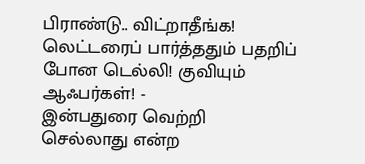பிராண்டு.. விட்றாதீங்க! லெட்டரைப் பார்த்ததும் பதறிப் போன டெல்லி! குவியும் ஆஃபர்கள்! -
இன்பதுரை வெற்றி செல்லாது என்ற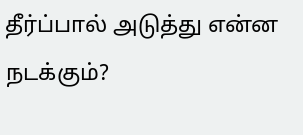தீர்ப்பால் அடுத்து என்ன நடக்கும்?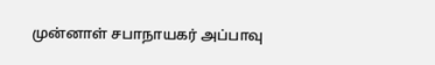முன்னாள் சபாநாயகர் அப்பாவு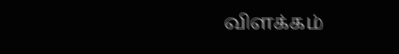விளக்கம்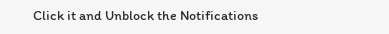Click it and Unblock the Notifications